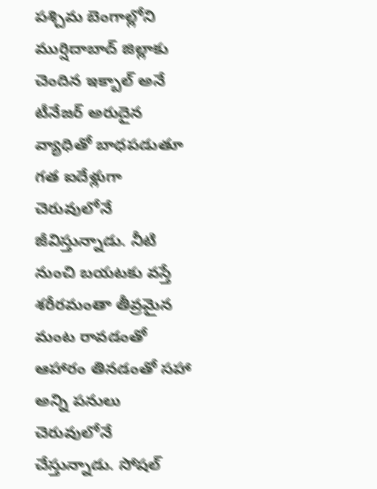పశ్చిమ బెంగాల్లోని ముర్షిదాబాద్ జిల్లాకు చెందిన ఇక్బాల్ అనే టీనేజర్ అరుదైన వ్యాధితో బాధపడుతూ గత ఐదేళ్లుగా చెరువులోనే జీవిస్తున్నాడు. నీటి నుంచి బయటకు వస్తే శరీరమంతా తీవ్రమైన మంట రావడంతో ఆహారం తినడంతో సహా అన్ని పనులు చెరువులోనే చేస్తున్నాడు. సోషల్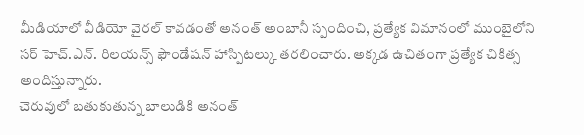మీడియాలో వీడియో వైరల్ కావడంతో అనంత్ అంబానీ స్పందించి, ప్రత్యేక విమానంలో ముంబైలోని సర్ హెచ్.ఎన్. రిలయన్స్ ఫౌండేషన్ హాస్పిటల్కు తరలించారు. అక్కడ ఉచితంగా ప్రత్యేక చికిత్స అందిస్తున్నారు.
చెరువులో బతుకుతున్న బాలుడికి అనంత్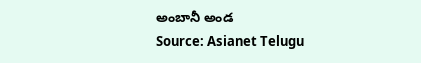అంబానీ అండ
Source: Asianet Telugu